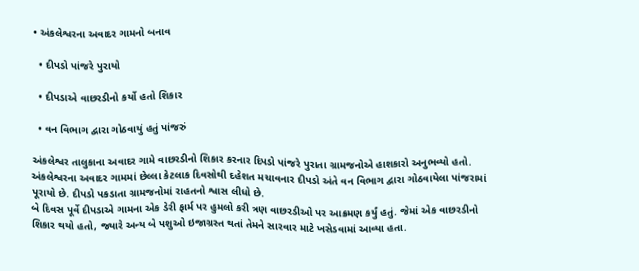• અંકલેશ્વરના અવાદર ગામનો બનાવ

  • દીપડો પાંજરે પુરાયો

  • દીપડાએ વાછરડીનો કર્યો હતો શિકાર

  • વન વિભાગ દ્વારા ગોઠવાયું હતું પાંજરું

અંકલેશ્વર તાલુકાના અવાદર ગામે વાછરડીનો શિકાર કરનાર દિપડો પાંજરે પુરાતા ગ્રામજનોએ હાશકારો અનુભવ્યો હતો. અંકલેશ્વરના અવાદર ગામમાં છેલ્લા કેટલાક દિવસોથી દહેશત મચાવનાર દીપડો અંતે વન વિભાગ દ્વારા ગોઠવાયેલા પાંજરામાં પૂરાયો છે. દીપડો પકડાતા ગ્રામજનોમાં રાહતનો શ્વાસ લીધો છે.
બે દિવસ પૂર્વે દીપડાએ ગામના એક ડેરી ફાર્મ પર હુમલો કરી ત્રણ વાછરડીઓ પર આક્રમણ કર્યું હતું. જેમાં એક વાછરડીનો શિકાર થયો હતો, જ્યારે અન્ય બે પશુઓ ઇજાગ્રસ્ત થતાં તેમને સારવાર માટે ખસેડવામાં આવ્યા હતા.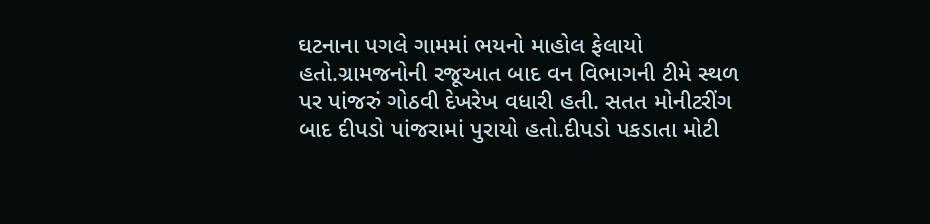ઘટનાના પગલે ગામમાં ભયનો માહોલ ફેલાયો હતો.ગ્રામજનોની રજૂઆત બાદ વન વિભાગની ટીમે સ્થળ પર પાંજરું ગોઠવી દેખરેખ વધારી હતી. સતત મોનીટરીંગ બાદ દીપડો પાંજરામાં પુરાયો હતો.દીપડો પકડાતા મોટી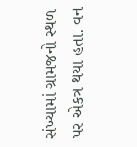સંખ્યામાં ગ્રામજનો સ્થળ પર એકત્ર થયા હતા. વન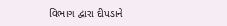વિભાગ દ્વારા દીપડાને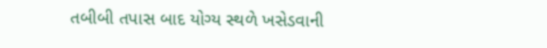તબીબી તપાસ બાદ યોગ્ય સ્થળે ખસેડવાની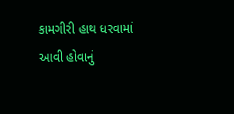કામગીરી હાથ ધરવામાં આવી હોવાનું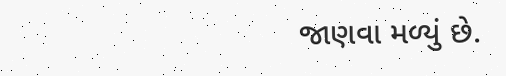જાણવા મળ્યું છે.